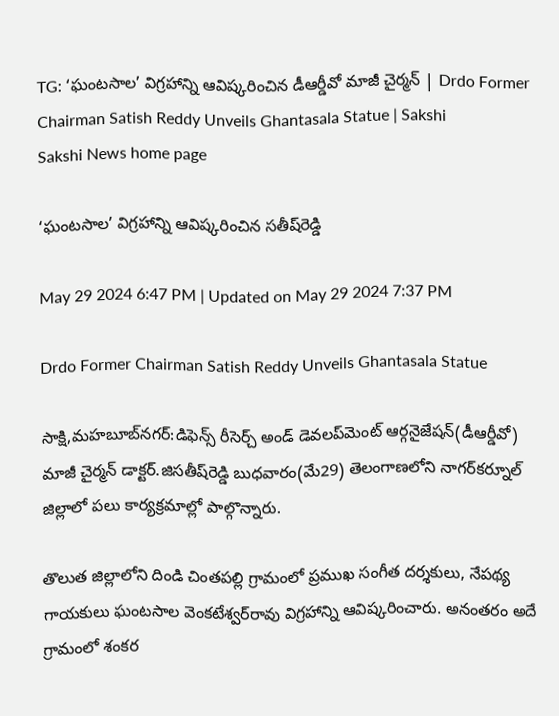TG: ‘ఘంటసాల’ విగ్రహాన్ని ఆవిష్కరించిన డీఆర్డీవో మాజీ చైర్మన్‌ | Drdo Former Chairman Satish Reddy Unveils Ghantasala Statue | Sakshi
Sakshi News home page

‘ఘంటసాల’ విగ్రహాన్ని ఆవిష్కరించిన సతీష్‌రెడ్డి

May 29 2024 6:47 PM | Updated on May 29 2024 7:37 PM

Drdo Former Chairman Satish Reddy Unveils Ghantasala Statue

సాక్షి,మహబూబ్‌నగర్‌:డిఫెన్స్‌ రీసెర్చ్‌ అండ్‌ డెవలప్‌మెంట్‌ ఆర్గనైజేషన్‌(డీఆర్డీవో) మాజీ చైర్మన్‌ డాక్టర్‌.జిసతీష్‌రెడ్డి బుధవారం(మే29) తెలంగాణలోని నాగర్‌కర్నూల్‌ జిల్లాలో పలు కార్యక్రమాల్లో పాల్గొన్నారు.

తొలుత జిల్లాలోని దిండి చింతపల్లి గ్రామంలో ప్రముఖ సంగీత దర్శకులు, నేపథ్య గాయకులు ఘంటసాల వెంకటేశ్వర్‌రావు విగ్రహాన్ని ఆవిష్కరించారు. అనంతరం అదే గ్రామంలో శంకర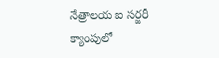నేత్రాలయ ఐ సర్జరీ క్యాంపులో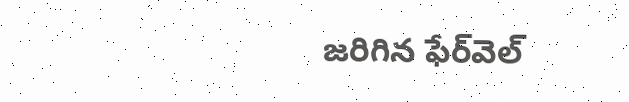జరిగిన ఫేర్‌వెల్‌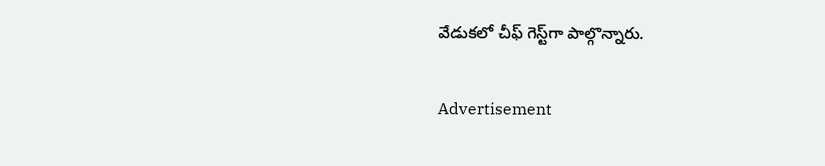వేడుకలో చీఫ్‌ గెస్ట్‌గా పాల్గొన్నారు.

Advertisement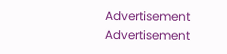Advertisement
Advertisement